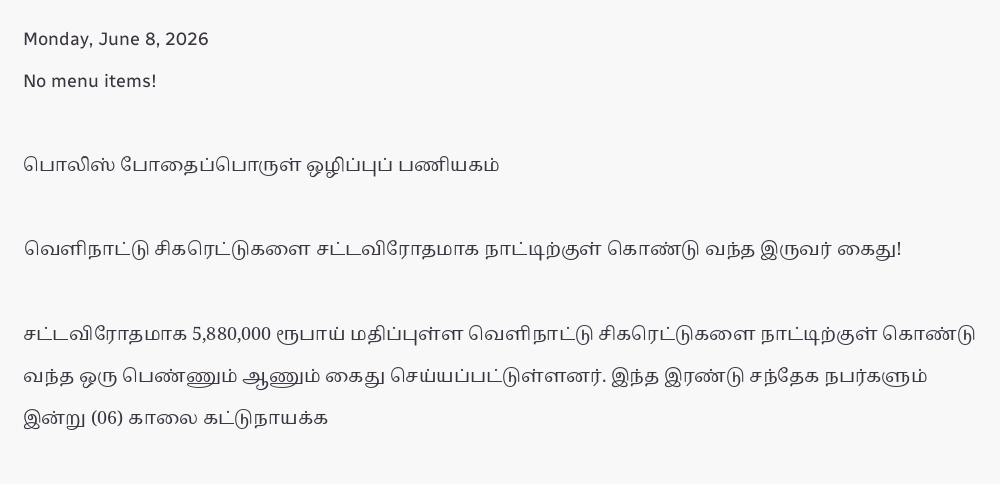Monday, June 8, 2026
No menu items!

பொலிஸ் போதைப்பொருள் ஒழிப்புப் பணியகம்

வெளிநாட்டு சிகரெட்டுகளை சட்டவிரோதமாக நாட்டிற்குள் கொண்டு வந்த இருவர் கைது!

சட்டவிரோதமாக 5,880,000 ரூபாய் மதிப்புள்ள வெளிநாட்டு சிகரெட்டுகளை நாட்டிற்குள் கொண்டு வந்த ஒரு பெண்ணும் ஆணும் கைது செய்யப்பட்டுள்ளனர். இந்த இரண்டு சந்தேக நபர்களும் இன்று (06) காலை கட்டுநாயக்க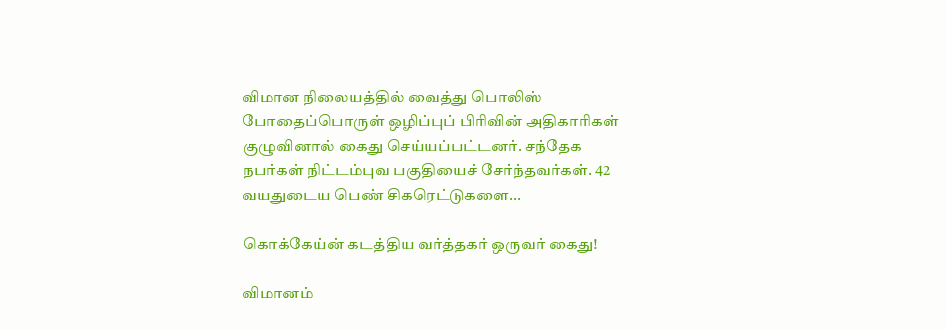விமான நிலையத்தில் வைத்து பொலிஸ் போதைப்பொருள் ஒழிப்புப் பிரிவின் அதிகாரிகள் குழுவினால் கைது செய்யப்பட்டனர். சந்தேக நபர்கள் நிட்டம்புவ பகுதியைச் சேர்ந்தவர்கள். 42 வயதுடைய பெண் சிகரெட்டுகளை...

கொக்கேய்ன் கடத்திய வர்த்தகர் ஒருவர் கைது!

விமானம்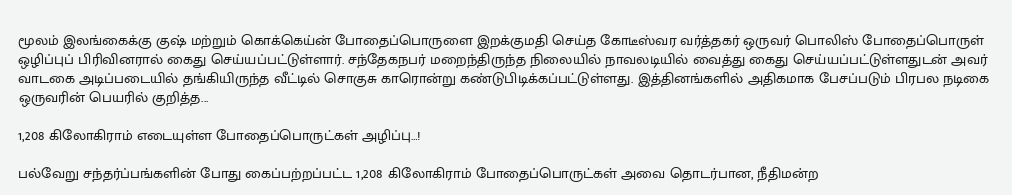மூலம் இலங்கைக்கு குஷ் மற்றும் கொக்கெய்ன் போதைப்பொருளை இறக்குமதி செய்த கோடீஸ்வர வர்த்தகர் ஒருவர் பொலிஸ் போதைப்பொருள் ஒழிப்புப் பிரிவினரால் கைது செய்யப்பட்டுள்ளார். சந்தேகநபர் மறைந்திருந்த நிலையில் நாவலடியில் வைத்து கைது செய்யப்பட்டுள்ளதுடன் அவர் வாடகை அடிப்படையில் தங்கியிருந்த வீட்டில் சொகுசு காரொன்று கண்டுபிடிக்கப்பட்டுள்ளது. இத்தினங்களில் அதிகமாக பேசப்படும் பிரபல நடிகை ஒருவரின் பெயரில் குறித்த...

1,208 கிலோகிராம் எடையுள்ள போதைப்பொருட்கள் அழிப்பு…!

பல்வேறு சந்தர்ப்பங்களின் போது கைப்பற்றப்பட்ட 1,208 கிலோகிராம் போதைப்பொருட்கள் அவை தொடர்பான, நீதிமன்ற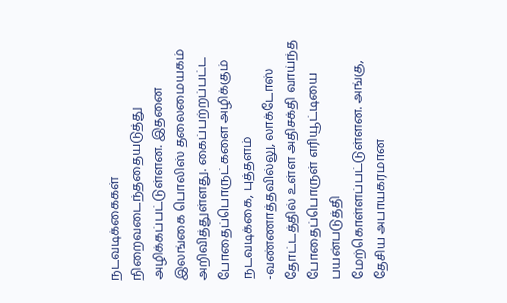நடவடிக்கைகள் நிறைவடைந்ததையடுத்து அழிக்கப்பட்டுள்ளன. இதனை இலங்கை பொலிஸ் தலைமையகம் அறிவித்துள்ளது. கைப்பற்றப்பட்ட போதைப்பொருட்களை அழிக்கும் நடவடிக்கை, புத்தளம் -வண்ணாத்தவில்லு, லாக்டோஸ் தோட்டத்தில் உள்ள அதிசக்தி வாய்ந்த போதைப்பொருள் எரியூட்டியை பயன்படுத்தி மேற்கொள்ளப்பட்டுள்ளன. அங்கு, தேசிய அபாயகரமான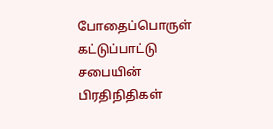போதைப்பொருள் கட்டுப்பாட்டு சபையின் பிரதிநிதிகள்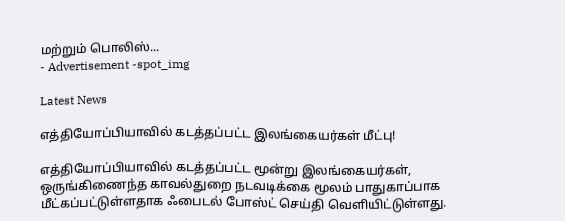மற்றும் பொலிஸ்...
- Advertisement -spot_img

Latest News

எத்தியோப்பியாவில் கடத்தப்பட்ட இலங்கையர்கள் மீட்பு!

எத்தியோப்பியாவில் கடத்தப்பட்ட மூன்று இலங்கையர்கள், ஒருங்கிணைந்த காவல்துறை நடவடிக்கை மூலம் பாதுகாப்பாக மீட்கப்பட்டுள்ளதாக ஃபைடல் போஸ்ட் செய்தி வெளியிட்டுள்ளது.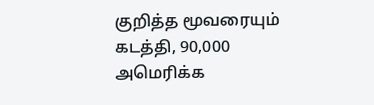குறித்த மூவரையும் கடத்தி, 90,000 அமெரிக்க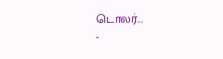டொலர்...
-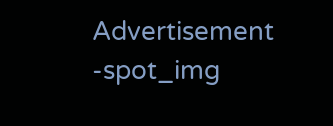Advertisement -spot_img